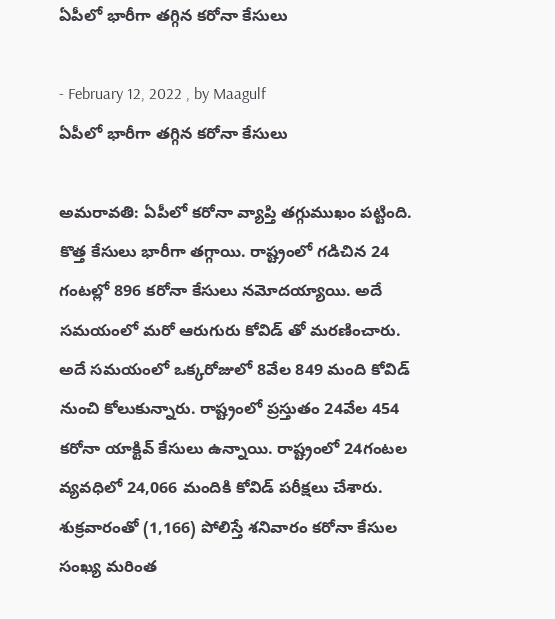ఏపీలో భారీగా తగ్గిన కరోనా కేసులు

- February 12, 2022 , by Maagulf
ఏపీలో భారీగా తగ్గిన కరోనా కేసులు

అమరావతి: ఏపీలో కరోనా వ్యాప్తి తగ్గుముఖం పట్టింది. కొత్త కేసులు భారీగా తగ్గాయి. రాష్ట్రంలో గడిచిన 24 గంటల్లో 896 కరోనా కేసులు నమోదయ్యాయి. అదే సమయంలో మరో ఆరుగురు కోవిడ్ తో మరణించారు. అదే సమయంలో ఒక్కరోజులో 8వేల 849 మంది కోవిడ్ నుంచి కోలుకున్నారు. రాష్ట్రంలో ప్రస్తుతం 24వేల 454 కరోనా యాక్టివ్ కేసులు ఉన్నాయి. రాష్ట్రంలో 24గంటల వ్యవధిలో 24,066 మందికి కోవిడ్ పరీక్షలు చేశారు. శుక్రవారంతో (1,166) పోలిస్తే శనివారం కరోనా కేసుల సంఖ్య మరింత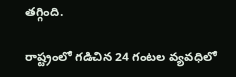తగ్గింది.

రాష్ట్రంలో గడిచిన 24 గంటల వ్యవధిలో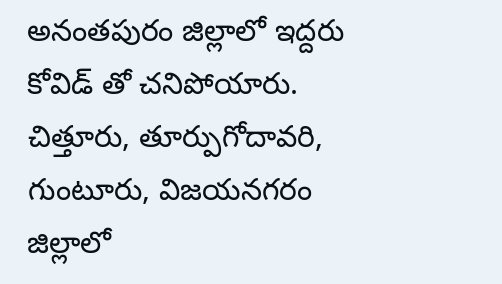అనంతపురం జిల్లాలో ఇద్దరు కోవిడ్ తో చనిపోయారు. చిత్తూరు, తూర్పుగోదావరి, గుంటూరు, విజయనగరం జిల్లాలో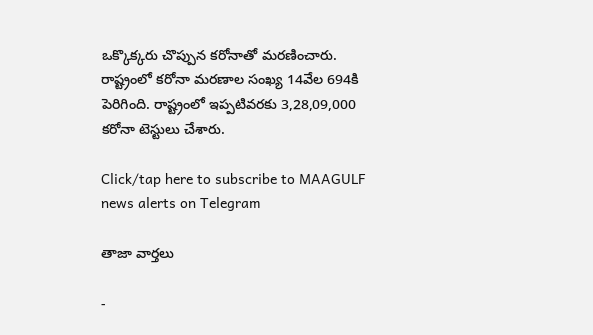ఒక్కొక్కరు చొప్పున కరోనాతో మరణించారు. రాష్ట్రంలో కరోనా మరణాల సంఖ్య 14వేల 694కి పెరిగింది. రాష్ట్రంలో ఇప్పటివరకు 3,28,09,000 కరోనా టెస్టులు చేశారు.

Click/tap here to subscribe to MAAGULF news alerts on Telegram

తాజా వార్తలు

-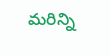మరిన్ని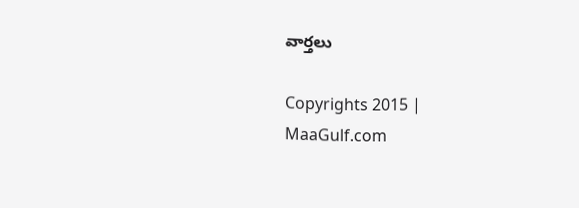వార్తలు

Copyrights 2015 | MaaGulf.com